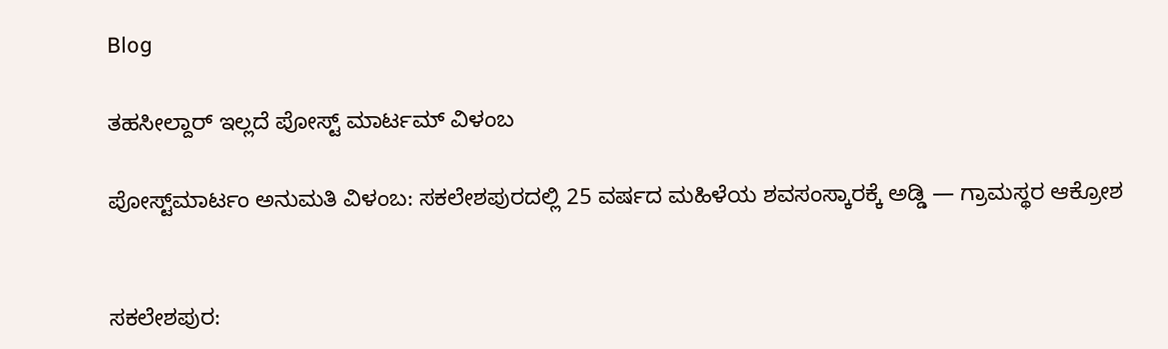Blog

ತಹಸೀಲ್ದಾರ್ ಇಲ್ಲದೆ ಪೋಸ್ಟ್ ಮಾರ್ಟಮ್ ವಿಳಂಬ

ಪೋಸ್ಟ್‌ಮಾರ್ಟಂ ಅನುಮತಿ ವಿಳಂಬ: ಸಕಲೇಶಪುರದಲ್ಲಿ 25 ವರ್ಷದ ಮಹಿಳೆಯ ಶವಸಂಸ್ಕಾರಕ್ಕೆ ಅಡ್ಡಿ — ಗ್ರಾಮಸ್ಥರ ಆಕ್ರೋಶ


ಸಕಲೇಶಪುರ: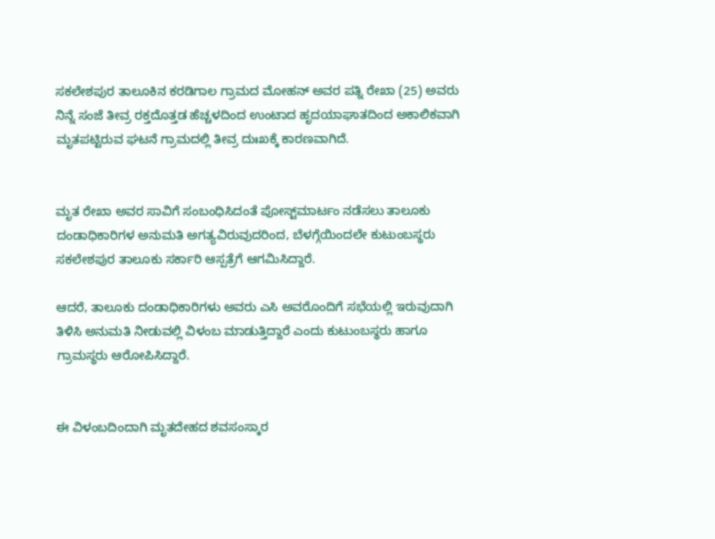ಸಕಲೇಶಪುರ ತಾಲೂಕಿನ ಕರಡಿಗಾಲ ಗ್ರಾಮದ ಮೋಹನ್ ಅವರ ಪತ್ನಿ ರೇಖಾ (25) ಅವರು ನಿನ್ನೆ ಸಂಜೆ ತೀವ್ರ ರಕ್ತದೊತ್ತಡ ಹೆಚ್ಚಳದಿಂದ ಉಂಟಾದ ಹೃದಯಾಘಾತದಿಂದ ಅಕಾಲಿಕವಾಗಿ ಮೃತಪಟ್ಟಿರುವ ಘಟನೆ ಗ್ರಾಮದಲ್ಲಿ ತೀವ್ರ ದುಃಖಕ್ಕೆ ಕಾರಣವಾಗಿದೆ.


ಮೃತ ರೇಖಾ ಅವರ ಸಾವಿಗೆ ಸಂಬಂಧಿಸಿದಂತೆ ಪೋಸ್ಟ್‌ಮಾರ್ಟಂ ನಡೆಸಲು ತಾಲೂಕು ದಂಡಾಧಿಕಾರಿಗಳ ಅನುಮತಿ ಅಗತ್ಯವಿರುವುದರಿಂದ, ಬೆಳಗ್ಗೆಯಿಂದಲೇ ಕುಟುಂಬಸ್ಥರು ಸಕಲೇಶಪುರ ತಾಲೂಕು ಸರ್ಕಾರಿ ಆಸ್ಪತ್ರೆಗೆ ಆಗಮಿಸಿದ್ದಾರೆ.

ಆದರೆ, ತಾಲೂಕು ದಂಡಾಧಿಕಾರಿಗಳು ಅವರು ಎಸಿ ಅವರೊಂದಿಗೆ ಸಭೆಯಲ್ಲಿ ಇರುವುದಾಗಿ ತಿಳಿಸಿ ಅನುಮತಿ ನೀಡುವಲ್ಲಿ ವಿಳಂಬ ಮಾಡುತ್ತಿದ್ದಾರೆ ಎಂದು ಕುಟುಂಬಸ್ಥರು ಹಾಗೂ ಗ್ರಾಮಸ್ಥರು ಆರೋಪಿಸಿದ್ದಾರೆ.


ಈ ವಿಳಂಬದಿಂದಾಗಿ ಮೃತದೇಹದ ಶವಸಂಸ್ಕಾರ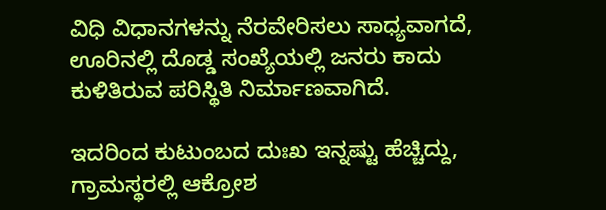ವಿಧಿ ವಿಧಾನಗಳನ್ನು ನೆರವೇರಿಸಲು ಸಾಧ್ಯವಾಗದೆ, ಊರಿನಲ್ಲಿ ದೊಡ್ಡ ಸಂಖ್ಯೆಯಲ್ಲಿ ಜನರು ಕಾದು ಕುಳಿತಿರುವ ಪರಿಸ್ಥಿತಿ ನಿರ್ಮಾಣವಾಗಿದೆ.

ಇದರಿಂದ ಕುಟುಂಬದ ದುಃಖ ಇನ್ನಷ್ಟು ಹೆಚ್ಚಿದ್ದು, ಗ್ರಾಮಸ್ಥರಲ್ಲಿ ಆಕ್ರೋಶ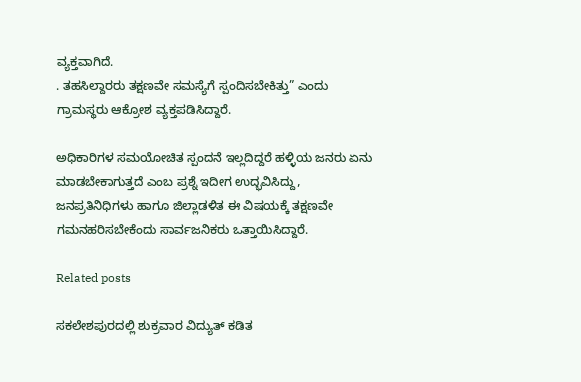ವ್ಯಕ್ತವಾಗಿದೆ.
. ತಹಸಿಲ್ದಾರರು ತಕ್ಷಣವೇ ಸಮಸ್ಯೆಗೆ ಸ್ಪಂದಿಸಬೇಕಿತ್ತು” ಎಂದು ಗ್ರಾಮಸ್ಥರು ಆಕ್ರೋಶ ವ್ಯಕ್ತಪಡಿಸಿದ್ದಾರೆ.

ಅಧಿಕಾರಿಗಳ ಸಮಯೋಚಿತ ಸ್ಪಂದನೆ ಇಲ್ಲದಿದ್ದರೆ ಹಳ್ಳಿಯ ಜನರು ಏನು ಮಾಡಬೇಕಾಗುತ್ತದೆ ಎಂಬ ಪ್ರಶ್ನೆ ಇದೀಗ ಉದ್ಭವಿಸಿದ್ದು, ಜನಪ್ರತಿನಿಧಿಗಳು ಹಾಗೂ ಜಿಲ್ಲಾಡಳಿತ ಈ ವಿಷಯಕ್ಕೆ ತಕ್ಷಣವೇ ಗಮನಹರಿಸಬೇಕೆಂದು ಸಾರ್ವಜನಿಕರು ಒತ್ತಾಯಿಸಿದ್ದಾರೆ.

Related posts

ಸಕಲೇಶಪುರದಲ್ಲಿ ಶುಕ್ರವಾರ ವಿದ್ಯುತ್ ಕಡಿತ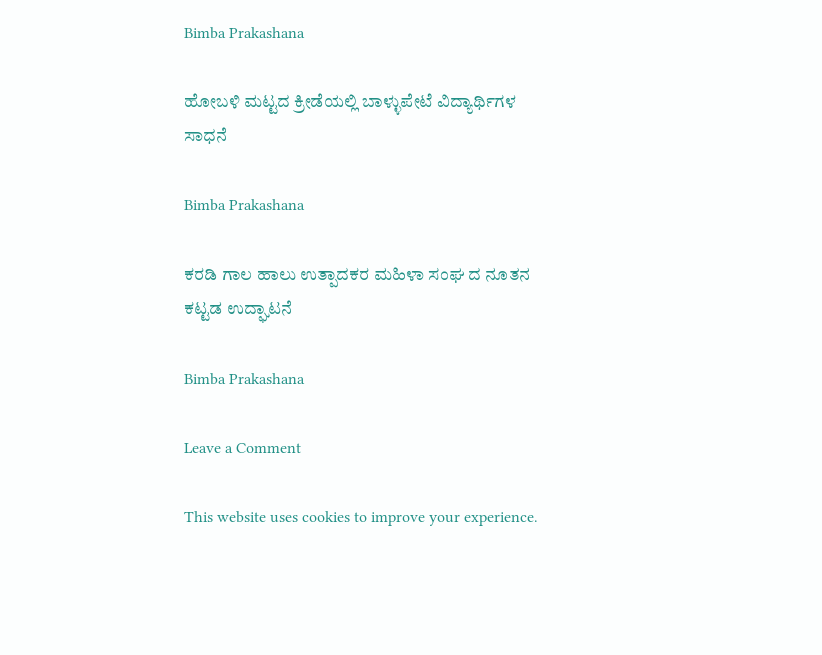Bimba Prakashana

ಹೋಬಳಿ ಮಟ್ಟದ ಕ್ರೀಡೆಯಲ್ಲಿ ಬಾಳ್ಳುಪೇಟೆ ವಿದ್ಯಾರ್ಥಿಗಳ ಸಾಧನೆ

Bimba Prakashana

ಕರಡಿ ಗಾಲ ಹಾಲು ಉತ್ಪಾದಕರ ಮಹಿಳಾ ಸಂಘ ದ ನೂತನ ಕಟ್ಟಡ ಉದ್ಘಾಟನೆ

Bimba Prakashana

Leave a Comment

This website uses cookies to improve your experience.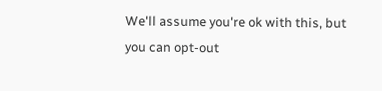We'll assume you're ok with this, but you can opt-out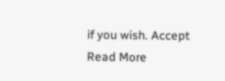if you wish. Accept Read More